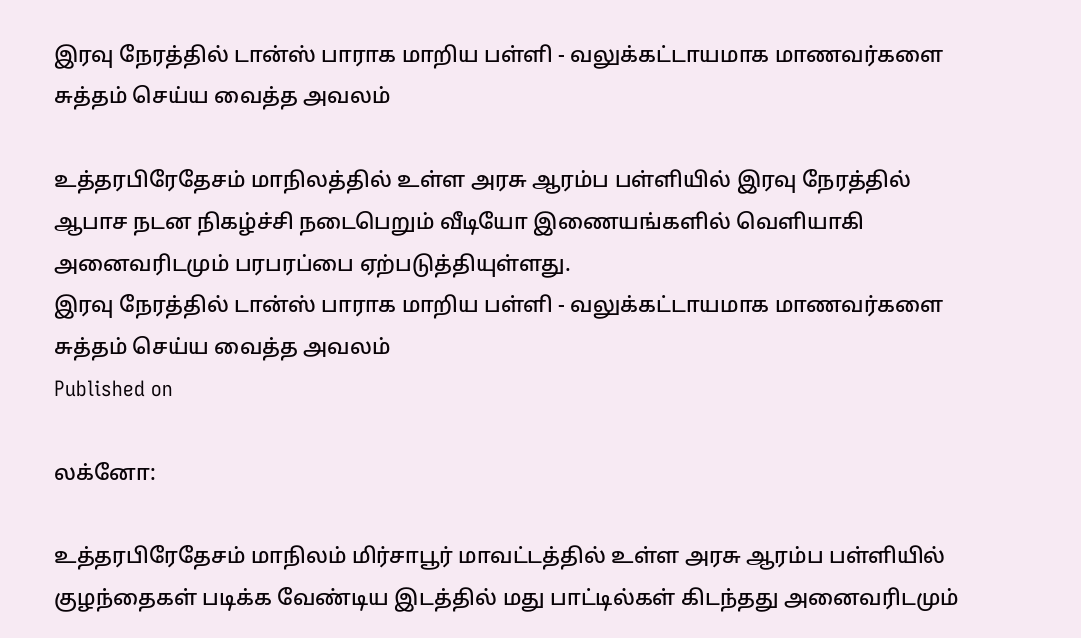இரவு நேரத்தில் டான்ஸ் பாராக மாறிய பள்ளி - வலுக்கட்டாயமாக மாணவர்களை சுத்தம் செய்ய வைத்த அவலம்

உத்தரபிரேதேசம் மாநிலத்தில் உள்ள அரசு ஆரம்ப பள்ளியில் இரவு நேரத்தில் ஆபாச நடன நிகழ்ச்சி நடைபெறும் வீடியோ இணையங்களில் வெளியாகி அனைவரிடமும் பரபரப்பை ஏற்படுத்தியுள்ளது.
இரவு நேரத்தில் டான்ஸ் பாராக மாறிய பள்ளி - வலுக்கட்டாயமாக மாணவர்களை சுத்தம் செய்ய வைத்த அவலம்
Published on

லக்னோ:

உத்தரபிரேதேசம் மாநிலம் மிர்சாபூர் மாவட்டத்தில் உள்ள அரசு ஆரம்ப பள்ளியில் குழந்தைகள் படிக்க வேண்டிய இடத்தில் மது பாட்டில்கள் கிடந்தது அனைவரிடமும்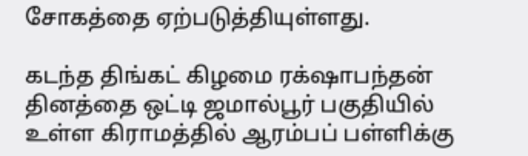சோகத்தை ஏற்படுத்தியுள்ளது.

கடந்த திங்கட் கிழமை ரக்‌ஷாபந்தன் தினத்தை ஒட்டி ஜமால்பூர் பகுதியில் உள்ள கிராமத்தில் ஆரம்பப் பள்ளிக்கு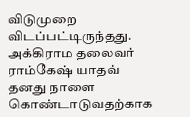விடுமுறை விடப்பட்டிருந்தது. அக்கிராம தலைவர் ராம்கேஷ் யாதவ் தனது நாளை கொண்டாடுவதற்காக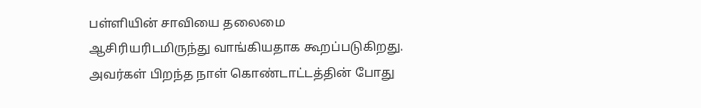பள்ளியின் சாவியை தலைமை ஆசிரியரிடமிருந்து வாங்கியதாக கூறப்படுகிறது. அவர்கள் பிறந்த நாள் கொண்டாட்டத்தின் போது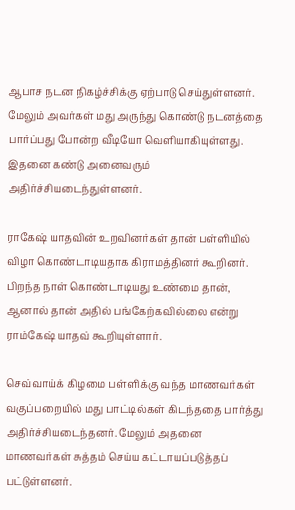ஆபாச நடன நிகழ்ச்சிக்கு ஏற்பாடு செய்துள்ளனர். மேலும் அவர்கள் மது அருந்து கொண்டு நடனத்தை பார்ப்பது போன்ற வீடியோ வெளியாகியுள்ளது. இதனை கண்டு அனைவரும் அதிர்ச்சியடைந்துள்ளனர்.

ராகேஷ் யாதவின் உறவினர்கள் தான் பள்ளியில் விழா கொண்டாடியதாக கிராமத்தினர் கூறினர். பிறந்த நாள் கொண்டாடியது உண்மை தான், ஆனால் தான் அதில் பங்கேற்கவில்லை என்று ராம்கேஷ் யாதவ் கூறியுள்ளார்.

செவ்வாய்க் கிழமை பள்ளிக்கு வந்த மாணவர்கள் வகுப்பறையில் மது பாட்டில்கள் கிடந்ததை பார்த்து அதிர்ச்சியடைந்தனர். மேலும் அதனை மாணவர்கள் சுத்தம் செய்ய கட்டாயப்படுத்தப் பட்டுள்ளனர்.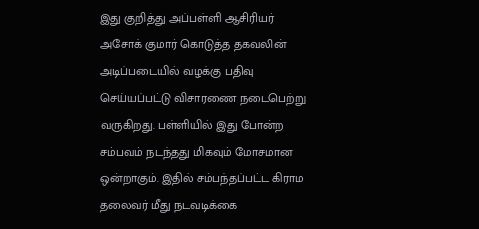இது குறித்து அப்பள்ளி ஆசிரியர் அசோக் குமார் கொடுத்த தகவலின் அடிப்படையில் வழக்கு பதிவு செய்யப்பட்டு விசாரணை நடைபெற்று வருகிறது. பள்ளியில் இது போன்ற சம்பவம் நடந்தது மிகவும் மோசமான ஒன்றாகும். இதில் சம்பந்தப்பட்ட கிராம தலைவர் மீது நடவடிக்கை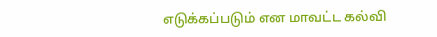எடுக்கப்படும் என மாவட்ட கல்வி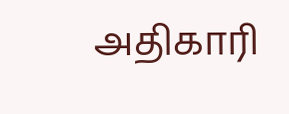அதிகாரி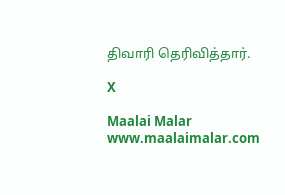திவாரி தெரிவித்தார்.

X

Maalai Malar
www.maalaimalar.com